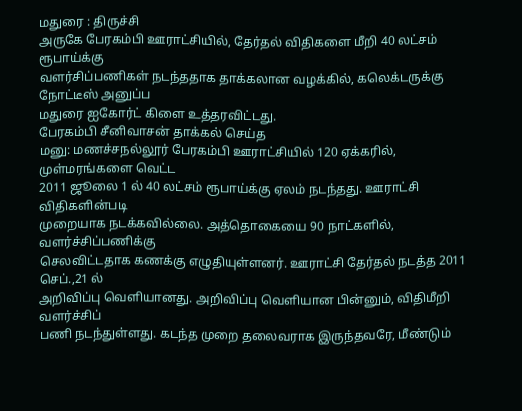மதுரை : திருச்சி
அருகே பேரகம்பி ஊராட்சியில், தேர்தல் விதிகளை மீறி 40 லட்சம் ரூபாய்க்கு
வளர்சிப்பணிகள் நடந்ததாக தாக்கலான வழக்கில், கலெக்டருக்கு நோட்டீஸ் அனுப்ப
மதுரை ஐகோர்ட் கிளை உத்தரவிட்டது.
பேரகம்பி சீனிவாசன் தாக்கல் செய்த
மனு: மணச்சநல்லூர் பேரகம்பி ஊராட்சியில் 120 ஏக்கரில், முள்மரங்களை வெட்ட
2011 ஜூலை 1 ல் 40 லட்சம் ரூபாய்க்கு ஏலம் நடந்தது. ஊராட்சி விதிகளின்படி
முறையாக நடக்கவில்லை. அத்தொகையை 90 நாட்களில், வளர்ச்சிப்பணிக்கு
செலவிட்டதாக கணக்கு எழுதியுள்ளனர். ஊராட்சி தேர்தல் நடத்த 2011 செப்.,21 ல்
அறிவிப்பு வெளியானது. அறிவிப்பு வெளியான பின்னும், விதிமீறி வளர்ச்சிப்
பணி நடந்துள்ளது. கடந்த முறை தலைவராக இருந்தவரே, மீண்டும்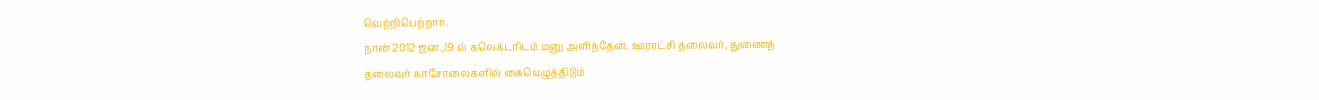வெற்றிபெற்றார்.
நான் 2012 ஜன.,19 ல் கலெக்டரிடம் மனு அளித்தேன். ஊராட்சி தலைவர், துணைத்
தலைவர் காசோலைகளில் கையெழுத்திடும்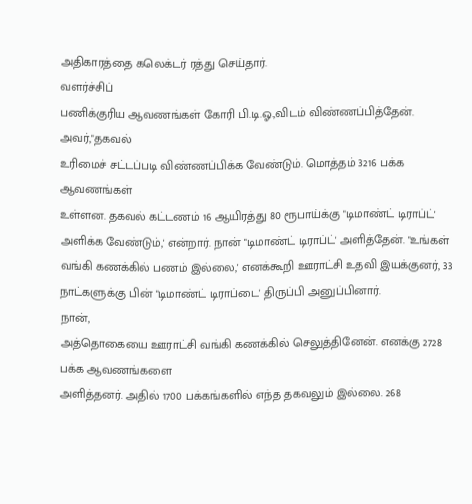அதிகாரத்தை கலெக்டர் ரத்து செய்தார்.
வளர்ச்சிப்
பணிக்குரிய ஆவணங்கள் கோரி பி.டி.ஓ.,விடம் விண்ணப்பித்தேன். அவர்,"தகவல்
உரிமைச் சட்டப்படி விண்ணப்பிக்க வேண்டும். மொத்தம் 3216 பக்க ஆவணங்கள்
உள்ளன. தகவல் கட்டணம் 16 ஆயிரத்து 80 ரூபாய்க்கு "டிமாண்ட் டிராப்ட்'
அளிக்க வேண்டும்,' என்றார். நான் "டிமாண்ட் டிராப்ட்' அளித்தேன். "உங்கள்
வங்கி கணக்கில் பணம் இல்லை,' எனக்கூறி ஊராட்சி உதவி இயக்குனர், 33
நாட்களுக்கு பின் "டிமாண்ட் டிராப்டை' திருப்பி அனுப்பினார்.
நான்,
அத்தொகையை ஊராட்சி வங்கி கணக்கில் செலுத்தினேன். எனக்கு 2728 பக்க ஆவணங்களை
அளித்தனர். அதில் 1700 பக்கங்களில் எந்த தகவலும் இல்லை. 268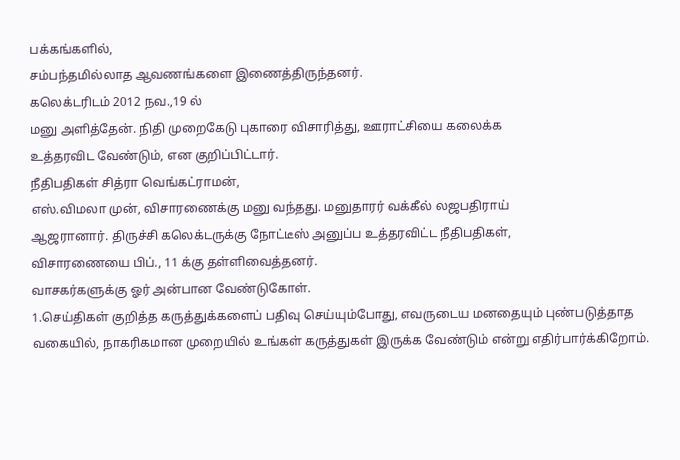பக்கங்களில்,
சம்பந்தமில்லாத ஆவணங்களை இணைத்திருந்தனர்.
கலெக்டரிடம் 2012 நவ.,19 ல்
மனு அளித்தேன். நிதி முறைகேடு புகாரை விசாரித்து, ஊராட்சியை கலைக்க
உத்தரவிட வேண்டும், என குறிப்பிட்டார்.
நீதிபதிகள் சித்ரா வெங்கட்ராமன்,
எஸ்.விமலா முன், விசாரணைக்கு மனு வந்தது. மனுதாரர் வக்கீல் லஜபதிராய்
ஆஜரானார். திருச்சி கலெக்டருக்கு நோட்டீஸ் அனுப்ப உத்தரவிட்ட நீதிபதிகள்,
விசாரணையை பிப்., 11 க்கு தள்ளிவைத்தனர்.
வாசகர்களுக்கு ஓர் அன்பான வேண்டுகோள்.
1.செய்திகள் குறித்த கருத்துக்களைப் பதிவு செய்யும்போது, எவருடைய மனதையும் புண்படுத்தாத வகையில், நாகரிகமான முறையில் உங்கள் கருத்துகள் இருக்க வேண்டும் என்று எதிர்பார்க்கிறோம்.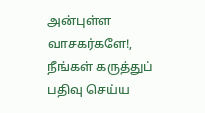அன்புள்ள வாசகர்களே!,
நீங்கள் கருத்துப் பதிவு செய்ய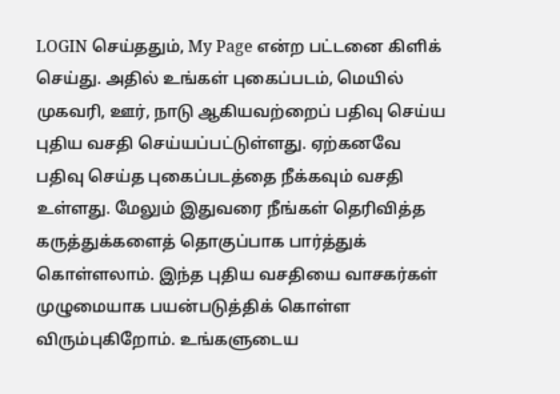LOGIN செய்ததும், My Page என்ற பட்டனை கிளிக் செய்து. அதில் உங்கள் புகைப்படம், மெயில் முகவரி, ஊர், நாடு ஆகியவற்றைப் பதிவு செய்ய புதிய வசதி செய்யப்பட்டுள்ளது. ஏற்கனவே பதிவு செய்த புகைப்படத்தை நீக்கவும் வசதி உள்ளது. மேலும் இதுவரை நீங்கள் தெரிவித்த கருத்துக்களைத் தொகுப்பாக பார்த்துக் கொள்ளலாம். இந்த புதிய வசதியை வாசகர்கள் முழுமையாக பயன்படுத்திக் கொள்ள விரும்புகிறோம். உங்களுடைய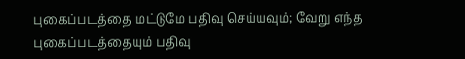புகைப்படத்தை மட்டுமே பதிவு செய்யவும்; வேறு எந்த புகைப்படத்தையும் பதிவு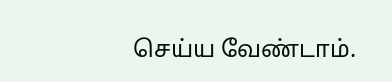செய்ய வேண்டாம்.